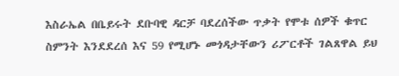እስራኤል በቤይሩት ደቡባዊ ዳርቻ ባደረሰችው ጥቃት የሞቱ ሰዎች ቁጥር ስምንት እንደደረሰ እና 59 የሚሆኑ መጎዳታቸውን ሪፖርቶች ገልጸዋል ይህ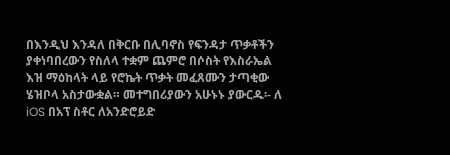በእንዲህ እንዳለ በቅርቡ በሊባኖስ የፍንዳታ ጥቃቶችን ያቀነባበረውን የስለላ ተቋም ጨምሮ በሶስት የእስራኤል እዝ ማዕከላት ላይ የሮኬት ጥቃት መፈጸሙን ታጣቂው ሄዝቦላ አስታውቋል። መተግበሪያውን አሁኑኑ ያውርዱ፡- ለ iOS በአፕ ስቶር ለአንድሮይድ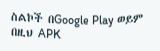ስልኮች በGoogle Play ወይም በዚህ APK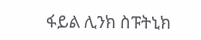ፋይል ሊንክ ስፑትኒክ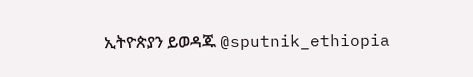ኢትዮጵያን ይወዳጁ @sputnik_ethiopia